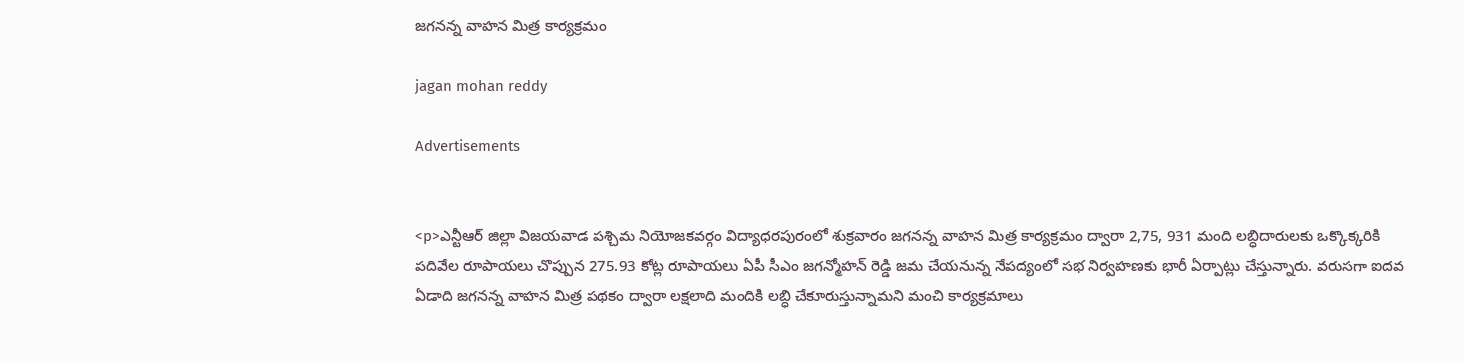జగనన్న వాహన మిత్ర కార్యక్రమం

jagan mohan reddy

Advertisements


<p>ఎన్టీఆర్ జిల్లా విజయవాడ పశ్చిమ నియోజకవర్గం విద్యాధరపురంలో శుక్రవారం జగనన్న వాహన మిత్ర కార్యక్రమం ద్వారా 2,75, 931 మంది లబ్ధిదారులకు ఒక్కొక్కరికి పదివేల రూపాయలు చొప్పున 275.93 కోట్ల రూపాయలు ఏపీ సీఎం జగన్మోహన్ రెడ్డి జమ చేయనున్న నేపద్యంలో సభ నిర్వహణకు భారీ ఏర్పాట్లు చేస్తున్నారు. వరుసగా ఐదవ ఏడాది జగనన్న వాహన మిత్ర పథకం ద్వారా లక్షలాది మందికి లబ్ధి చేకూరుస్తున్నామని మంచి కార్యక్రమాలు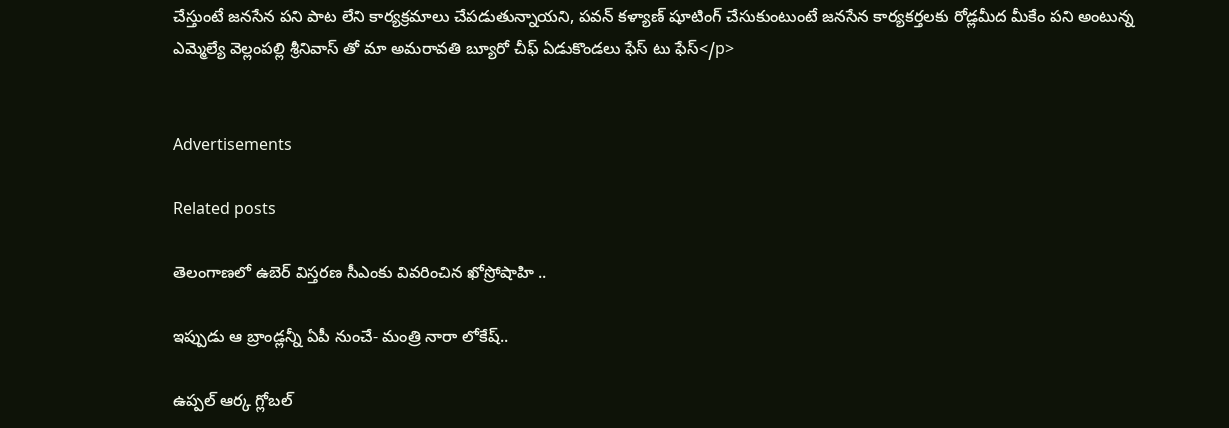చేస్తుంటే జనసేన పని పాట లేని కార్యక్రమాలు చేపడుతున్నాయని, పవన్ కళ్యాణ్ షూటింగ్ చేసుకుంటుంటే జనసేన కార్యకర్తలకు రోడ్లమీద మీకేం పని అంటున్న ఎమ్మెల్యే వెల్లంపల్లి శ్రీనివాస్ తో మా అమరావతి బ్యూరో చీఫ్ ఏడుకొండలు ఫేస్ టు ఫేస్</p>


Advertisements

Related posts

తెలంగాణలో ఉబెర్ విస్తరణ సీఎంకు వివరించిన ఖోస్రోషాహి ..

ఇప్పుడు ఆ బ్రాండ్లన్నీ ఏపీ నుంచే- మంత్రి నారా లోకేష్..

ఉప్పల్‌ ఆర్క గ్లోబల్‌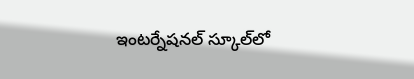ఇంటర్నేషనల్‌ స్కూల్‌లో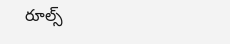రూల్స్‌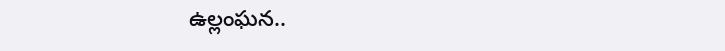ఉల్లంఘన..